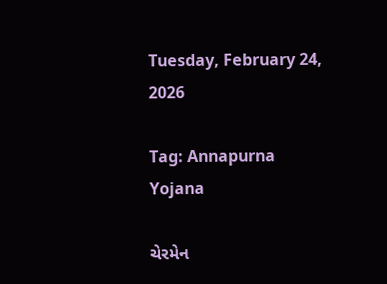Tuesday, February 24, 2026

Tag: Annapurna Yojana

ચેરમેન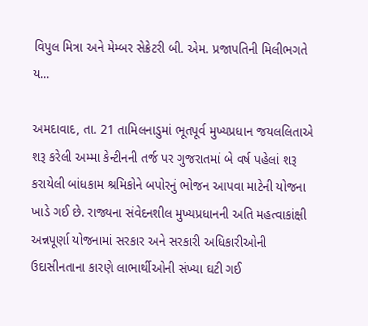વિપુલ મિત્રા અને મેમ્બર સેક્રેટરી બી. એમ. પ્રજાપતિની મિલીભગતે ય...

અમદાવાદ, તા. 21 તામિલનાડુમાં ભૂતપૂર્વ મુખ્યપ્રધાન જયલલિતાએ શરૂ કરેલી અમ્મા કેન્ટીનની તર્જ પર ગુજરાતમાં બે વર્ષ પહેલાં શરૂ કરાયેલી બાંધકામ શ્રમિકોને બપોરનું ભોજન આપવા માટેની યોજના ખાડે ગઈ છે. રાજ્યના સંવેદનશીલ મુખ્યપ્રધાનની અતિ મહત્વાકાંક્ષી અન્નપૂર્ણા યોજનામાં સરકાર અને સરકારી અધિકારીઓની ઉદાસીનતાના કારણે લાભાર્થીઓની સંખ્યા ઘટી ગઈ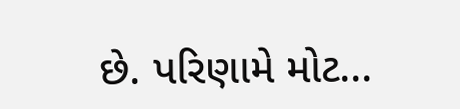છે. પરિણામે મોટ...